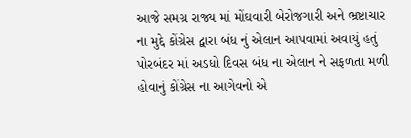આજે સમગ્ર રાજ્ય માં મોંઘવારી બેરોજગારી અને ભ્રષ્ટાચાર ના મુદ્દે કોંગ્રેસ દ્વારા બંધ નું એલાન આપવામાં અવાયું હતું પોરબંદર માં અડધો દિવસ બંધ ના એલાન ને સફળતા મળી હોવાનું કોંગ્રેસ ના આગેવનો એ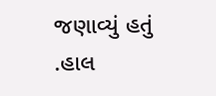જણાવ્યું હતું .હાલ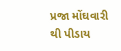પ્રજા મોંઘવારી થી પીડાય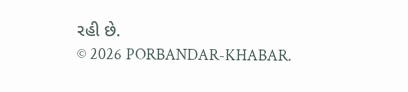રહી છે.
© 2026 PORBANDAR-KHABAR.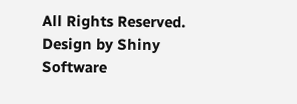All Rights Reserved. Design by Shiny Software